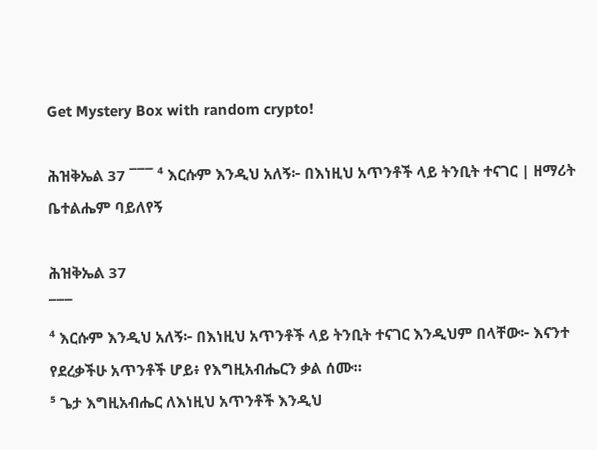Get Mystery Box with random crypto!

ሕዝቅኤል 37 ¯¯¯ ⁴ እርሱም እንዲህ አለኝ፦ በእነዚህ አጥንቶች ላይ ትንቢት ተናገር | ዘማሪት ቤተልሔም ባይለየኝ

ሕዝቅኤል 37
¯¯¯
⁴ እርሱም እንዲህ አለኝ፦ በእነዚህ አጥንቶች ላይ ትንቢት ተናገር እንዲህም በላቸው፦ እናንተ የደረቃችሁ አጥንቶች ሆይ፥ የእግዚአብሔርን ቃል ሰሙ።
⁵ ጌታ እግዚአብሔር ለእነዚህ አጥንቶች እንዲህ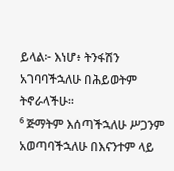ይላል፦ እነሆ፥ ትንፋሽን አገባባችኋለሁ በሕይወትም ትኖራላችሁ።
⁶ ጅማትም እሰጣችኋለሁ ሥጋንም አወጣባችኋለሁ በእናንተም ላይ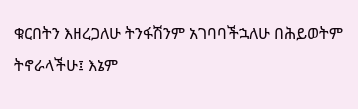ቁርበትን እዘረጋለሁ ትንፋሽንም አገባባችኋለሁ በሕይወትም ትኖራላችሁ፤ እኔም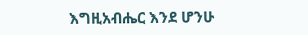እግዚአብሔር እንደ ሆንሁ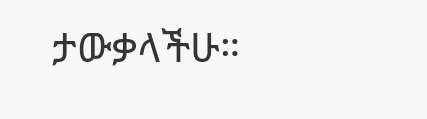ታውቃላችሁ።